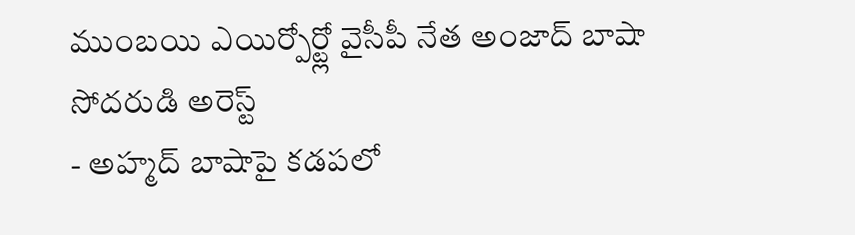ముంబయి ఎయిర్పోర్ట్లో వైసీపీ నేత అంజాద్ బాషా సోదరుడి అరెస్ట్
- అహ్మద్ బాషాపై కడపలో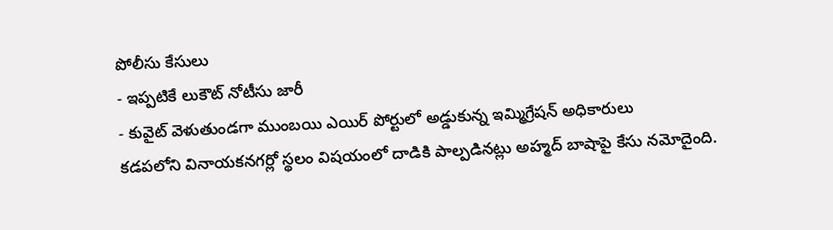పోలీసు కేసులు
- ఇప్పటికే లుకౌట్ నోటీసు జారీ
- కువైట్ వెళుతుండగా ముంబయి ఎయిర్ పోర్టులో అడ్డుకున్న ఇమ్మిగ్రేషన్ అధికారులు
కడపలోని వినాయకనగర్లో స్థలం విషయంలో దాడికి పాల్పడినట్లు అహ్మద్ బాషాపై కేసు నమోదైంది.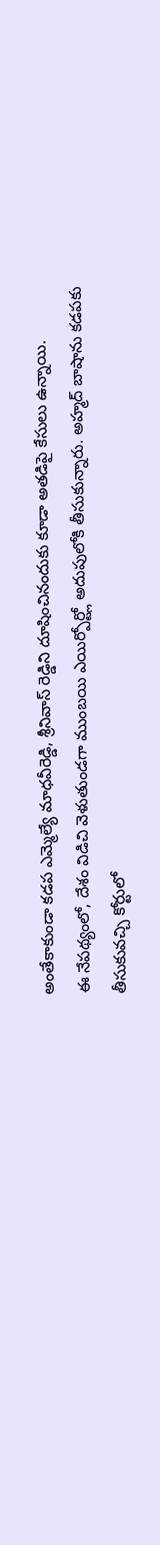అంతేకాకుండా కడప ఎమ్మెల్యే మాధవీరెడ్డి, శ్రీనివాస్ రెడ్డిని దూషించినందుకు కూడా అతడిపై కేసులు ఉన్నాయి.
ఈ నేపథ్యంలో, దేశం విడిచి వెళుతుండగా ముంబయి ఎయిర్పోర్ట్లో అదుపులోకి తీసుకున్నారు. అహ్మద్ బాషాను కడపకు తీసుకువచ్చి కోర్టులో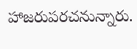హాజరుపరచనున్నారు.